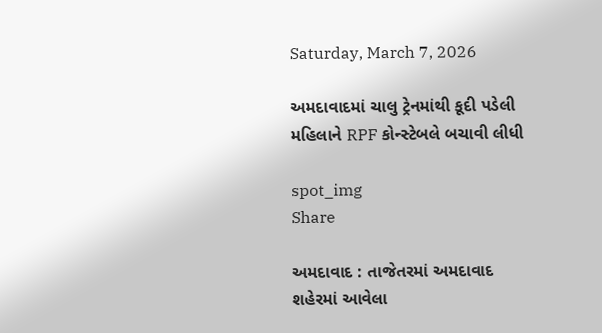Saturday, March 7, 2026

અમદાવાદમાં ચાલુ ટ્રેનમાંથી કૂદી પડેલી મહિલાને RPF કોન્સ્ટેબલે બચાવી લીધી

spot_img
Share

અમદાવાદ : તાજેતરમાં અમદાવાદ શહેરમાં આવેલા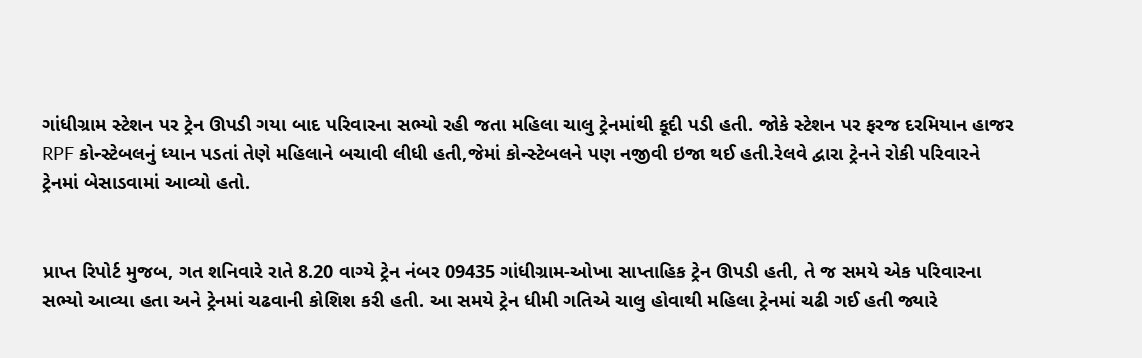ગાંધીગ્રામ સ્ટેશન પર ટ્રેન ઊપડી ગયા બાદ પરિવારના સભ્યો રહી જતા મહિલા ચાલુ ટ્રેનમાંથી કૂદી પડી હતી. જોકે સ્ટેશન પર ફરજ દરમિયાન હાજર RPF કોન્સ્ટેબલનું ધ્યાન પડતાં તેણે મહિલાને બચાવી લીધી હતી,જેમાં કોન્સ્ટેબલને પણ નજીવી ઇજા થઈ હતી.રેલવે દ્વારા ટ્રેનને રોકી પરિવારને ટ્રેનમાં બેસાડવામાં આવ્યો હતો.


પ્રાપ્ત રિપોર્ટ મુજબ, ગત શનિવારે રાતે 8.20 વાગ્યે ટ્રેન નંબર 09435 ગાંધીગ્રામ-ઓખા સાપ્તાહિક ટ્રેન ઊપડી હતી, તે જ સમયે એક પરિવારના સભ્યો આવ્યા હતા અને ટ્રેનમાં ચઢવાની કોશિશ કરી હતી. આ સમયે ટ્રેન ધીમી ગતિએ ચાલુ હોવાથી મહિલા ટ્રેનમાં ચઢી ગઈ હતી જ્યારે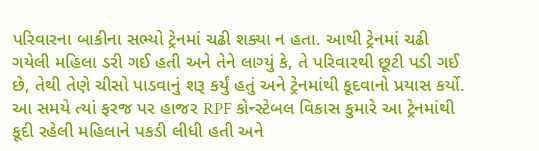પરિવારના બાકીના સભ્યો ટ્રેનમાં ચઢી શક્યા ન હતા. આથી ટ્રેનમાં ચઢી ગયેલી મહિલા ડરી ગઈ હતી અને તેને લાગ્યું કે, તે પરિવારથી છૂટી પડી ગઈ છે, તેથી તેણે ચીસો પાડવાનું શરૂ કર્યું હતું અને ટ્રેનમાંથી કૂદવાનો પ્રયાસ કર્યો. આ સમયે ત્યાં ફરજ પર હાજર RPF કોન્સ્ટેબલ વિકાસ કુમારે આ ટ્રેનમાંથી કૂદી રહેલી મહિલાને પકડી લીધી હતી અને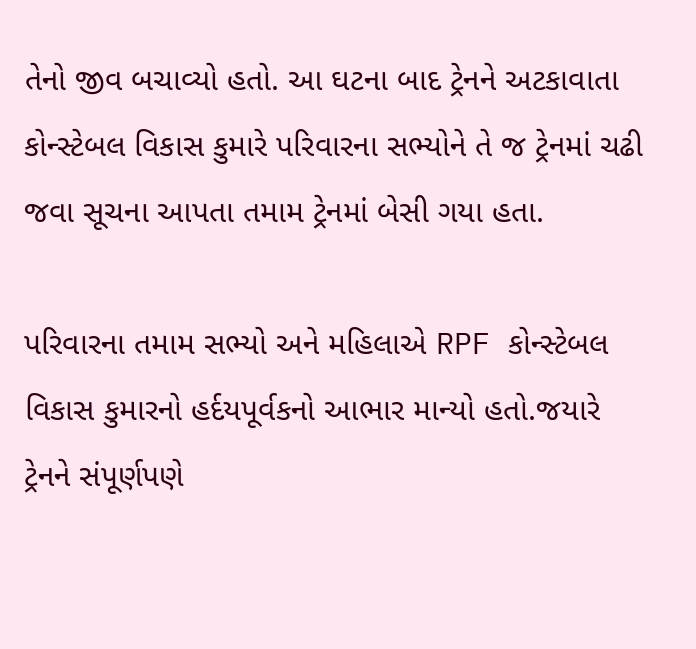તેનો જીવ બચાવ્યો હતો. આ ઘટના બાદ ટ્રેનને અટકાવાતા કોન્સ્ટેબલ વિકાસ કુમારે પરિવારના સભ્યોને તે જ ટ્રેનમાં ચઢી જવા સૂચના આપતા તમામ ટ્રેનમાં બેસી ગયા હતા.

પરિવારના તમામ સભ્યો અને મહિલાએ RPF કોન્સ્ટેબલ વિકાસ કુમારનો હર્દયપૂર્વકનો આભાર માન્યો હતો.જયારે ટ્રેનને સંપૂર્ણપણે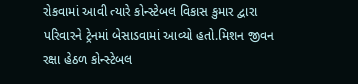રોકવામાં આવી ત્યારે કોન્સ્ટેબલ વિકાસ કુમાર દ્વારા પરિવારને ટ્રેનમાં બેસાડવામાં આવ્યો હતો.મિશન જીવન રક્ષા હેઠળ કોન્સ્ટેબલ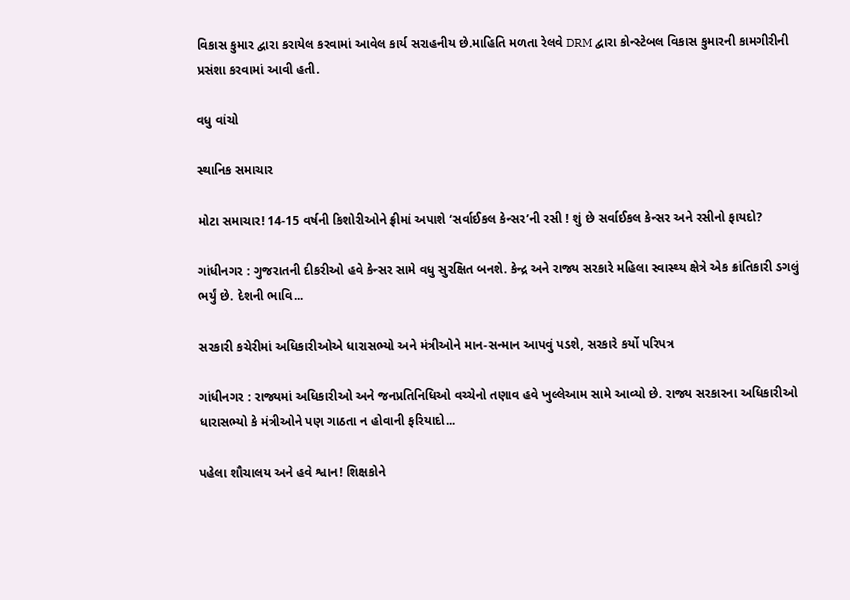વિકાસ કુમાર દ્વારા કરાયેલ કરવામાં આવેલ કાર્ય સરાહનીય છે.માહિતિ મળતા રેલવે DRM દ્વારા કોન્સ્ટેબલ વિકાસ કુમારની કામગીરીની પ્રસંશા કરવામાં આવી હતી.

વધુ વાંચો

સ્થાનિક સમાચાર

મોટા સમાચાર! 14-15 વર્ષની કિશોરીઓને ફ્રીમાં અપાશે ‘સર્વાઈકલ કેન્સર’ની રસી ! શું છે સર્વાઈકલ કેન્સર અને રસીનો ફાયદો?

ગાંધીનગર : ગુજરાતની દીકરીઓ હવે કેન્સર સામે વધુ સુરક્ષિત બનશે. કેન્દ્ર અને રાજ્ય સરકારે મહિલા સ્વાસ્થ્ય ક્ષેત્રે એક ક્રાંતિકારી ડગલું ભર્યું છે. દેશની ભાવિ...

સરકારી કચેરીમાં અધિકારીઓએ ધારાસભ્યો અને મંત્રીઓને માન-સન્માન આપવું પડશે, સરકારે કર્યો પરિપત્ર

ગાંધીનગર : રાજ્યમાં અધિકારીઓ અને જનપ્રતિનિધિઓ વચ્ચેનો તણાવ હવે ખુલ્લેઆમ સામે આવ્યો છે. રાજ્ય સરકારના અધિકારીઓ ધારાસભ્યો કે મંત્રીઓને પણ ગાઠતા ન હોવાની ફરિયાદો...

પહેલા શૌચાલય અને હવે શ્વાન! શિક્ષકોને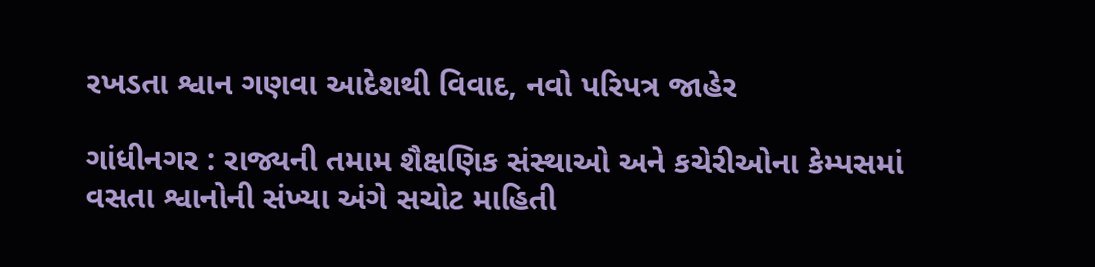રખડતા શ્વાન ગણવા આદેશથી વિવાદ, નવો પરિપત્ર જાહેર

ગાંધીનગર : રાજ્યની તમામ શૈક્ષણિક સંસ્થાઓ અને કચેરીઓના કેમ્પસમાં વસતા શ્વાનોની સંખ્યા અંગે સચોટ માહિતી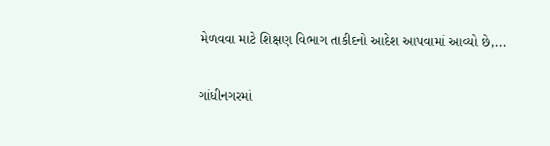મેળવવા માટે શિક્ષણ વિભાગ તાકીદનો આદેશ આપવામાં આવ્યો છે,...

ગાંધીનગરમાં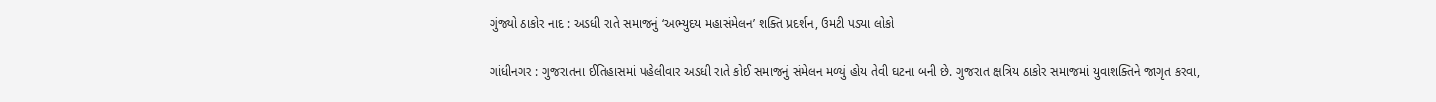ગુંજ્યો ઠાકોર નાદ : અડધી રાતે સમાજનું ‘અભ્યુદય મહાસંમેલન’ શક્તિ પ્રદર્શન, ઉમટી પડ્યા લોકો

ગાંધીનગર : ગુજરાતના ઈતિહાસમાં પહેલીવાર અડધી રાતે કોઈ સમાજનું સંમેલન મળ્યું હોય તેવી ઘટના બની છે. ગુજરાત ક્ષત્રિય ઠાકોર સમાજમાં યુવાશક્તિને જાગૃત કરવા,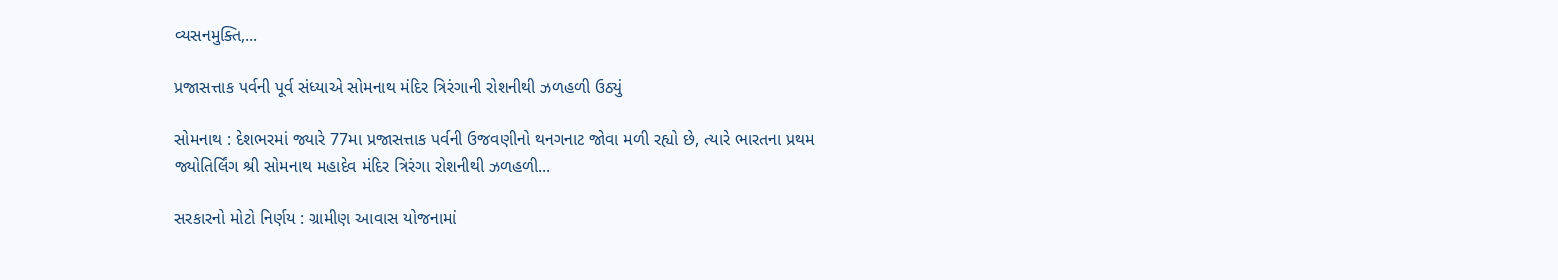વ્યસનમુક્તિ,...

પ્રજાસત્તાક પર્વની પૂર્વ સંધ્યાએ સોમનાથ મંદિર ત્રિરંગાની રોશનીથી ઝળહળી ઉઠ્યું

સોમનાથ : દેશભરમાં જ્યારે 77મા પ્રજાસત્તાક પર્વની ઉજવણીનો થનગનાટ જોવા મળી રહ્યો છે, ત્યારે ભારતના પ્રથમ જ્યોતિર્લિંગ શ્રી સોમનાથ મહાદેવ મંદિર ત્રિરંગા રોશનીથી ઝળહળી...

સરકારનો મોટો નિર્ણય : ગ્રામીણ આવાસ યોજનામાં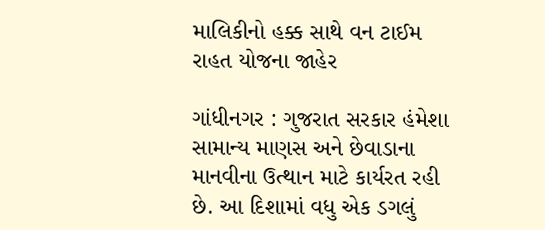માલિકીનો હક્ક સાથે વન ટાઈમ રાહત યોજના જાહેર

ગાંધીનગર : ગુજરાત સરકાર હંમેશા સામાન્ય માણસ અને છેવાડાના માનવીના ઉત્થાન માટે કાર્યરત રહી છે. આ દિશામાં વધુ એક ડગલું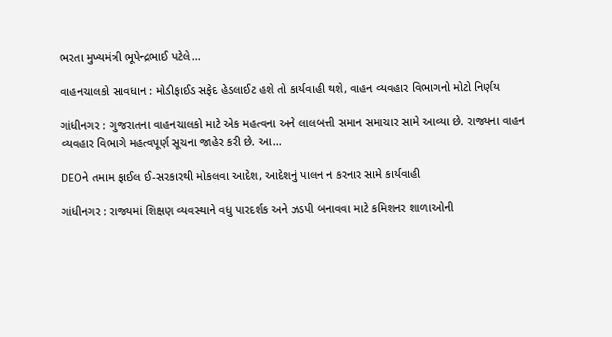ભરતા મુખ્યમંત્રી ભૂપેન્દ્રભાઈ પટેલે...

વાહનચાલકો સાવધાન : મોડીફાઈડ સફેદ હેડલાઈટ હશે તો કાર્યવાહી થશે, વાહન વ્યવહાર વિભાગનો મોટો નિર્ણય

ગાંધીનગર : ગુજરાતના વાહનચાલકો માટે એક મહત્વના અને લાલબત્તી સમાન સમાચાર સામે આવ્યા છે. રાજ્યના વાહન વ્યવહાર વિભાગે મહત્વપૂર્ણ સૂચના જાહેર કરી છે. આ...

DEOને તમામ ફાઈલ ઈ-સરકારથી મોકલવા આદેશ, આદેશનું પાલન ન કરનાર સામે કાર્યવાહી

ગાંધીનગર : રાજ્યમાં શિક્ષણ વ્યવસ્થાને વધુ પારદર્શક અને ઝડપી બનાવવા માટે કમિશનર શાળાઓની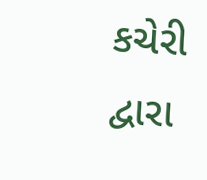કચેરી દ્વારા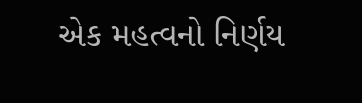એક મહત્વનો નિર્ણય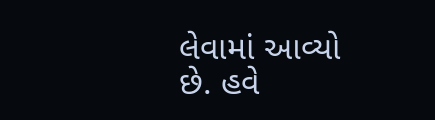લેવામાં આવ્યો છે. હવે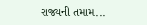રાજ્યની તમામ...